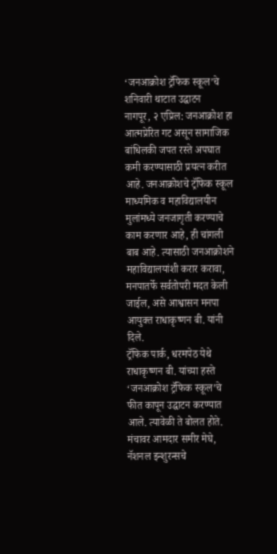‘जनआक्रोश ट्रॅफिक स्कूल’चे शनिवारी थाटात उद्घाटन
नागपूर, २ एप्रिल: जनआक्रोश हा आत्मप्रेरित गट असून सामाजिक बांधिलकी जपत रस्ते अपघात कमी करण्यासाठी प्रयत्न करीत आहे. जनआक्रोशचे ट्रॅफिक स्कूल माध्यमिक व महाविद्यालयीन मुलांमध्ये जनजागृती करण्याचे काम करणार आहे, ही चांगली बाब आहे. त्यासाठी जनआक्रोशने महाविद्यालयांशी करार करावा, मनपातर्फे सर्वतोपरी मदत केली जाईल, असे आश्वासन मनपा आयुक्त राधाकृष्णन बी. यांनी दिले.
ट्रॅफिक पार्क, धरमपेठ येथे राधाकृष्णन बी. यांच्या हस्ते ‘जनआक्रोश ट्रॅफिक स्कूल’चे फीत कापून उद्घाटन करण्यात आले. त्यावेळी ते बोलत होते. मंचावर आमदार समीर मेघे, नॅशनल इन्शुरन्सचे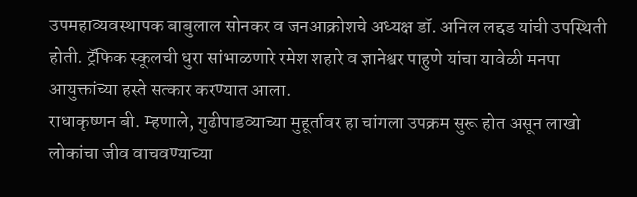उपमहाव्यवस्थापक बाबुलाल सोनकर व जनआक्रोशचे अध्यक्ष डॉ. अनिल लद्दड यांची उपस्थिती होती. ट्रॅफिक स्कूलची धुरा सांभाळणारे रमेश शहारे व ज्ञानेश्वर पाहुणे यांचा यावेळी मनपा आयुक्तांच्या हस्ते सत्कार करण्यात आला.
राधाकृष्णन बी. म्हणाले, गुढीपाडव्याच्या मुहूर्तावर हा चांगला उपक्रम सुरू होत असून लाखो लोकांचा जीव वाचवण्याच्या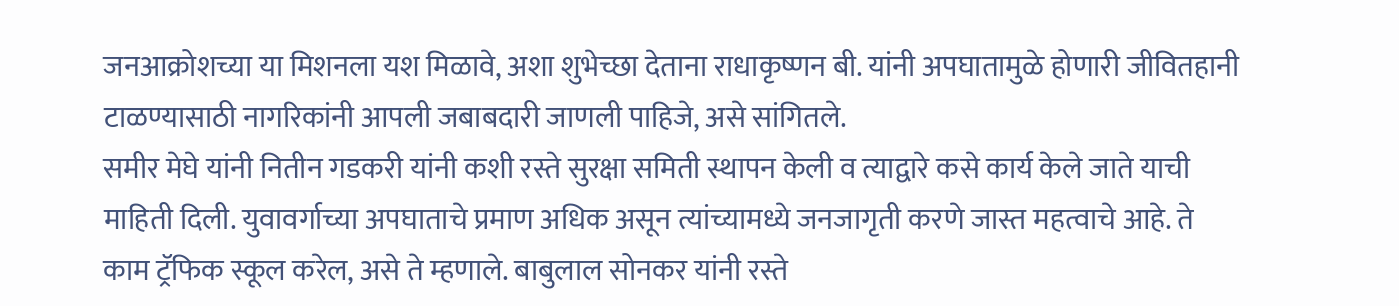जनआक्रोशच्या या मिशनला यश मिळावे, अशा शुभेच्छा देताना राधाकृष्णन बी. यांनी अपघातामुळे होणारी जीवितहानी टाळण्यासाठी नागरिकांनी आपली जबाबदारी जाणली पाहिजे, असे सांगितले.
समीर मेघे यांनी नितीन गडकरी यांनी कशी रस्ते सुरक्षा समिती स्थापन केली व त्याद्वारे कसे कार्य केले जाते याची माहिती दिली. युवावर्गाच्या अपघाताचे प्रमाण अधिक असून त्यांच्यामध्ये जनजागृती करणे जास्त महत्वाचे आहे. ते काम ट्रॅफिक स्कूल करेल, असे ते म्हणाले. बाबुलाल सोनकर यांनी रस्ते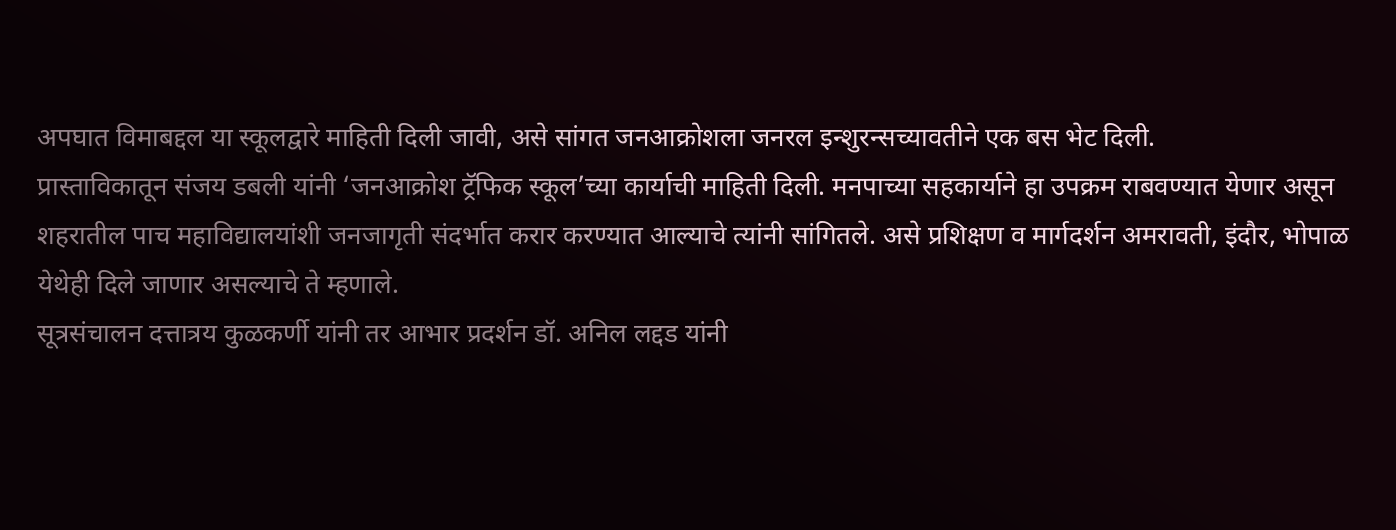अपघात विमाबद्दल या स्कूलद्वारे माहिती दिली जावी, असे सांगत जनआक्रोशला जनरल इन्शुरन्सच्यावतीने एक बस भेट दिली.
प्रास्ताविकातून संजय डबली यांनी ‘जनआक्रोश ट्रॅफिक स्कूल’च्या कार्याची माहिती दिली. मनपाच्या सहकार्याने हा उपक्रम राबवण्यात येणार असून शहरातील पाच महाविद्यालयांशी जनजागृती संदर्भात करार करण्यात आल्याचे त्यांनी सांगितले. असे प्रशिक्षण व मार्गदर्शन अमरावती, इंदौर, भोपाळ येथेही दिले जाणार असल्याचे ते म्हणाले.
सूत्रसंचालन दत्तात्रय कुळकर्णी यांनी तर आभार प्रदर्शन डॉ. अनिल लद्दड यांनी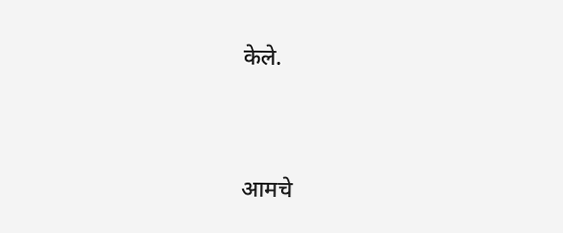केले.




आमचे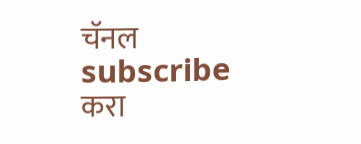चॅनल subscribe करा